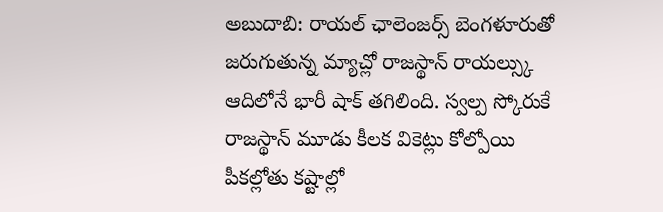అబుదాబి: రాయల్ ఛాలెంజర్స్ బెంగళూరుతో జరుగుతున్న మ్యాచ్లో రాజస్థాన్ రాయల్స్కు ఆదిలోనే భారీ షాక్ తగిలింది. స్వల్ప స్కోరుకే రాజస్థాన్ మూడు కీలక వికెట్లు కోల్పోయి పీకల్లోతు కష్టాల్లో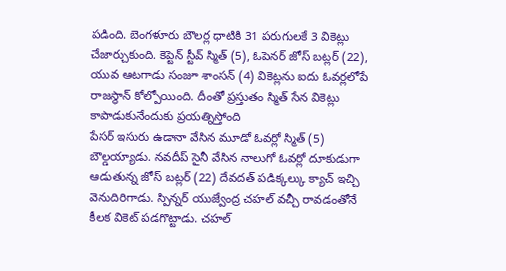పడింది. బెంగళూరు బౌలర్ల ధాటికి 31 పరుగులకే 3 వికెట్లు చేజార్చుకుంది. కెప్టెన్ స్టీవ్ స్మిత్ (5), ఓపెనర్ జోస్ బట్లర్ (22), యువ ఆటగాడు సంజూ శాంసన్ (4) వికెట్లను ఐదు ఓవర్లలోపే రాజస్థాన్ కోల్పోయింది. దీంతో ప్రస్తుతం స్మిత్ సేన వికెట్లు కాపాడుకునేందుకు ప్రయత్నిస్తోంది
పేసర్ ఇసురు ఉడానా వేసిన మూడో ఓవర్లో స్మిత్ (5) బౌల్డయ్యాడు. నవదీప్ సైనీ వేసిన నాలుగో ఓవర్లో దూకుడుగా ఆడుతున్న జోస్ బట్లర్ (22) దేవదత్ పడిక్కల్కు క్యాచ్ ఇచ్చి వెనుదిరిగాడు. స్పిన్నర్ యుజ్వేంద్ర చహల్ వచ్చీ రావడంతోనే కీలక వికెట్ పడగొట్టాడు. చహల్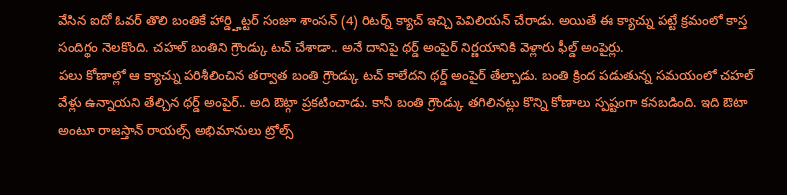వేసిన ఐదో ఓవర్ తొలి బంతికే హార్డ్హిట్టర్ సంజూ శాంసన్ (4) రిటర్న్ క్యాచ్ ఇచ్చి పెవిలియన్ చేరాడు. అయితే ఈ క్యాచ్ను పట్టే క్రమంలో కాస్త సందిగ్థం నెలకొంది. చహల్ బంతిని గ్రౌండ్కు టచ్ చేశాడా.. అనే దానిపై థర్డ్ అంపైర్ నిర్ణయానికి వెళ్లారు ఫీల్డ్ అంపైర్లు.
పలు కోణాల్లో ఆ క్యాచ్ను పరిశీలించిన తర్వాత బంతి గ్రౌండ్కు టచ్ కాలేదని థర్డ్ అంపైర్ తేల్చాడు. బంతి క్రింద పడుతున్న సమయంలో చహల్ వేళ్లు ఉన్నాయని తేల్చిన థర్డ్ అంపైర్.. అది ఔట్గా ప్రకటించాడు. కానీ బంతి గ్రౌండ్కు తగిలినట్లు కొన్ని కోణాలు స్పష్టంగా కనబడింది. ఇది ఔటా అంటూ రాజస్తాన్ రాయల్స్ అభిమానులు ట్రోల్స్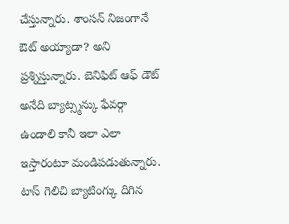చేస్తున్నారు. శాంసన్ నిజంగానే ఔట్ అయ్యాడా? అని ప్రశ్నిస్తున్నారు. బెనిఫిట్ ఆఫ్ డౌట్ అనేది బ్యాట్స్మన్కు ఫేవర్గా ఉండాలి కానీ ఇలా ఎలా ఇస్తారంటూ మండిపడుతున్నారు.
టాస్ గెలిచి బ్యాటింగ్కు దిగిన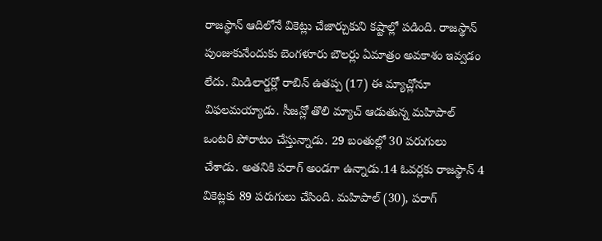రాజస్థాన్ ఆదిలోనే వికెట్లు చేజార్చుకుని కష్టాల్లో పడింది. రాజస్థాన్ పుంజుకునేందుకు బెంగళూరు బౌలర్లు ఏమాత్రం అవకాశం ఇవ్వడం లేదు. మిడిలార్డర్లో రాబిన్ ఉతప్ప (17) ఈ మ్యాచ్లోనూ విఫలమయ్యాడు. సీజన్లో తొలి మ్యాచ్ ఆడుతున్న మహిపాల్ ఒంటరి పోరాటం చేస్తున్నాడు. 29 బంతుల్లో 30 పరుగులు చేశాడు. అతనికి పరాగ్ అండగా ఉన్నాడు.14 ఓవర్లకు రాజస్థాన్ 4 వికెట్లకు 89 పరుగులు చేసింది. మహిపాల్ (30), పరాగ్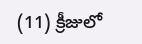(11) క్రీజులో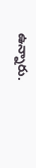ఉన్నారు.